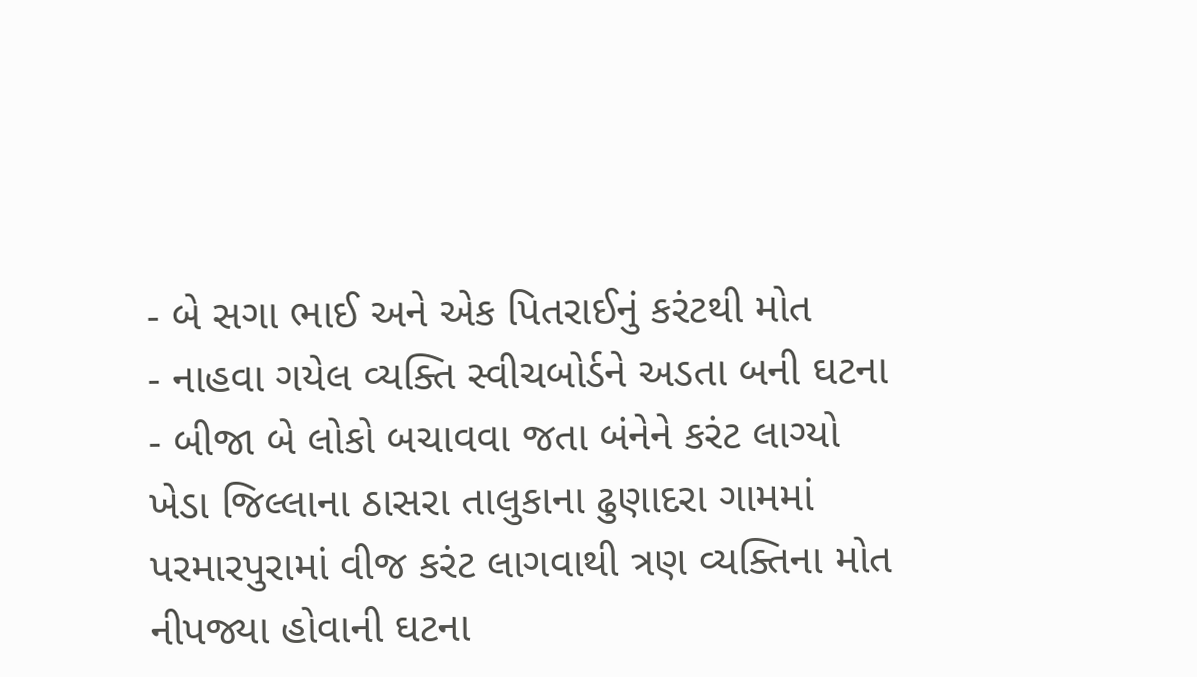- બે સગા ભાઈ અને એક પિતરાઈનું કરંટથી મોત
- નાહવા ગયેલ વ્યક્તિ સ્વીચબોર્ડને અડતા બની ઘટના
- બીજા બે લોકો બચાવવા જતા બંનેને કરંટ લાગ્યો
ખેડા જિલ્લાના ઠાસરા તાલુકાના ઢુણાદરા ગામમાં પરમારપુરામાં વીજ કરંટ લાગવાથી ત્રણ વ્યક્તિના મોત નીપજ્યા હોવાની ઘટના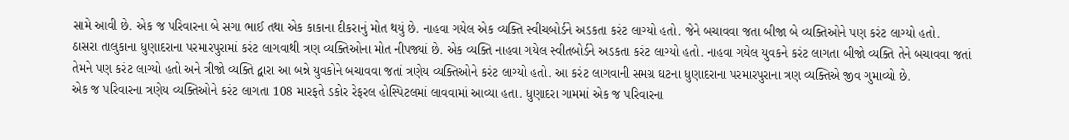સામે આવી છે. એક જ પરિવારના બે સગા ભાઈ તથા એક કાકાના દીકરાનું મોત થયું છે. નાહવા ગયેલ એક વ્યક્તિ સ્વીચબોર્ડને અડકતા કરંટ લાગ્યો હતો. જેને બચાવવા જતા બીજા બે વ્યક્તિઓને પણ કરંટ લાગ્યો હતો.
ઠાસરા તાલુકાના ધુણાદરાના પરમારપુરામાં કરંટ લાગવાથી ત્રણ વ્યક્તિઓના મોત નીપજ્યાં છે. એક વ્યક્તિ નાહવા ગયેલ સ્વીતબોર્ડને અડકતા કરંટ લાગ્યો હતો. નાહવા ગયેલ યુવકને કરંટ લાગતા બીજો વ્યક્તિ તેને બચાવવા જતાં તેમને પણ કરંટ લાગ્યો હતો અને ત્રીજો વ્યક્તિ દ્વારા આ બન્ને યુવકોને બચાવવા જતાં ત્રણેય વ્યક્તિઓને કરંટ લાગ્યો હતો. આ કરંટ લાગવાની સમગ્ર ઘટના ધુણાદરાના પરમારપુરાના ત્રણ વ્યક્તિએ જીવ ગુમાવ્યો છે.
એક જ પરિવારના ત્રણેય વ્યક્તિઓને કરંટ લાગતા 108 મારફતે ડકોર રેફરલ હોસ્પિટલમાં લાવવામાં આવ્યા હતા. ધુણાદરા ગામમાં એક જ પરિવારના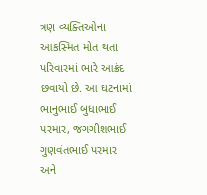ત્રણ વ્યક્તિઓના આકસ્મિત મોત થતા પરિવારમાં ભારે આક્રંદ છવાયો છે. આ ઘટનામાં ભાનુભાઈ બુધાભાઈ પરમાર, જગગીશભાઈ ગુણવંતભાઈ પરમાર અને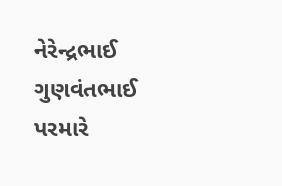નેરેન્દ્રભાઈ ગુણવંતભાઈ પરમારે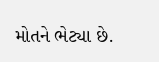મોતને ભેટ્યા છે.